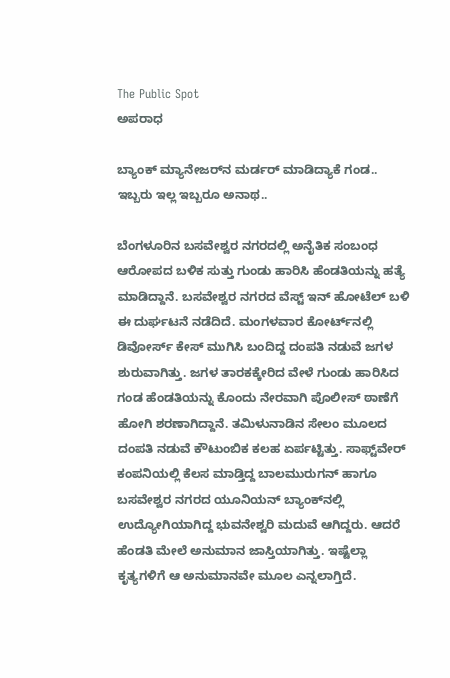The Public Spot
ಅಪರಾಧ

ಬ್ಯಾಂಕ್ ಮ್ಯಾನೇಜರ್‌ನ ಮರ್ಡರ್ ಮಾಡಿದ್ಯಾಕೆ ಗಂಡ.. ಇಬ್ಬರು ಇಲ್ಲ ಇಬ್ಬರೂ ಅನಾಥ..

ಬೆಂಗಳೂರಿನ ಬಸವೇಶ್ವರ ನಗರದಲ್ಲಿ ಅನೈತಿಕ ಸಂಬಂಧ ಆರೋಪದ ಬಳಿಕ ಸುತ್ತು ಗುಂಡು ಹಾರಿಸಿ ಹೆಂಡತಿಯನ್ನು ಹತ್ಯೆ ಮಾಡಿದ್ದಾನೆ. ಬಸವೇಶ್ವರ ನಗರದ ವೆಸ್ಟ್ ಇನ್ ಹೋಟೆಲ್ ಬಳಿ ಈ ದುರ್ಘಟನೆ ನಡೆದಿದೆ. ಮಂಗಳವಾರ ಕೋರ್ಟ್‌ನಲ್ಲಿ ಡಿವೋರ್ಸ್‌ ಕೇಸ್‌ ಮುಗಿಸಿ ಬಂದಿದ್ದ ದಂಪತಿ ನಡುವೆ ಜಗಳ ಶುರುವಾಗಿತ್ತು. ಜಗಳ ತಾರಕಕ್ಕೇರಿದ ವೇಳೆ ಗುಂಡು ಹಾರಿಸಿದ ಗಂಡ ಹೆಂಡತಿಯನ್ನು ಕೊಂದು ನೇರವಾಗಿ ಪೊಲೀಸ್‌ ಠಾಣೆಗೆ ಹೋಗಿ ಶರಣಾಗಿದ್ದಾನೆ. ತಮಿಳುನಾಡಿನ ಸೇಲಂ ಮೂಲದ ದಂಪತಿ ನಡುವೆ ಕೌಟುಂಬಿಕ ಕಲಹ ಏರ್ಪಟ್ಟಿತ್ತು. ಸಾಫ್ಟ್‌ವೇರ್ ಕಂಪನಿಯಲ್ಲಿ ಕೆಲಸ ಮಾಡ್ತಿದ್ದ ಬಾಲಮುರುಗನ್ ಹಾಗೂ ಬಸವೇಶ್ವರ ನಗರದ ಯೂನಿಯನ್‌ ಬ್ಯಾಂಕ್‌ನಲ್ಲಿ ಉದ್ಯೋಗಿಯಾಗಿದ್ದ ಭುವನೇಶ್ವರಿ ಮದುವೆ ಆಗಿದ್ದರು. ಆದರೆ ಹೆಂಡತಿ ಮೇಲೆ ಅನುಮಾನ ಜಾಸ್ತಿಯಾಗಿತ್ತು. ಇಷ್ಟೆಲ್ಲಾ ಕೃತ್ಯಗಳಿಗೆ ಆ ಅನುಮಾನವೇ ಮೂಲ ಎನ್ನಲಾಗ್ತಿದೆ.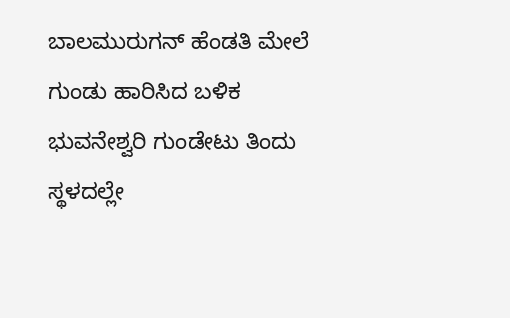ಬಾಲಮುರುಗನ್ ಹೆಂಡತಿ ಮೇಲೆ ಗುಂಡು ಹಾರಿಸಿದ ಬಳಿಕ ಭುವನೇಶ್ವರಿ ಗುಂಡೇಟು ತಿಂದು ಸ್ಥಳದಲ್ಲೇ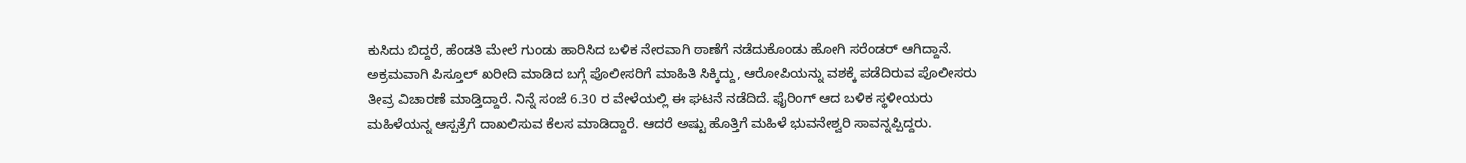ಕುಸಿದು ಬಿದ್ದರೆ, ಹೆಂಡತಿ ಮೇಲೆ ಗುಂಡು ಹಾರಿಸಿದ ಬಳಿಕ ನೇರವಾಗಿ ಠಾಣೆಗೆ ನಡೆದುಕೊಂಡು ಹೋಗಿ ಸರೆಂಡರ್ ಆಗಿದ್ದಾನೆ. ಅಕ್ರಮವಾಗಿ ಪಿಸ್ತೂಲ್ ಖರೀದಿ ಮಾಡಿದ ಬಗ್ಗೆ ಪೊಲೀಸರಿಗೆ ಮಾಹಿತಿ ಸಿಕ್ಕಿದ್ದು, ಆರೋಪಿಯನ್ನು ವಶಕ್ಕೆ ಪಡೆದಿರುವ ಪೊಲೀಸರು ತೀವ್ರ ವಿಚಾರಣೆ ಮಾಡ್ತಿದ್ದಾರೆ. ನಿನ್ನೆ ಸಂಜೆ 6.30 ರ ವೇಳೆಯಲ್ಲಿ ಈ ಘಟನೆ ನಡೆದಿದೆ. ಫೈರಿಂಗ್ ಆದ ಬಳಿಕ ಸ್ಥಳೀಯರು ಮಹಿಳೆಯನ್ನ ಆಸ್ಪತ್ರೆಗೆ ದಾಖಲಿಸುವ ಕೆಲಸ ಮಾಡಿದ್ದಾರೆ. ಆದರೆ ಅಷ್ಟು ಹೊತ್ತಿಗೆ ಮಹಿಳೆ ಭುವನೇಶ್ವರಿ ಸಾವನ್ನಪ್ಪಿದ್ದರು.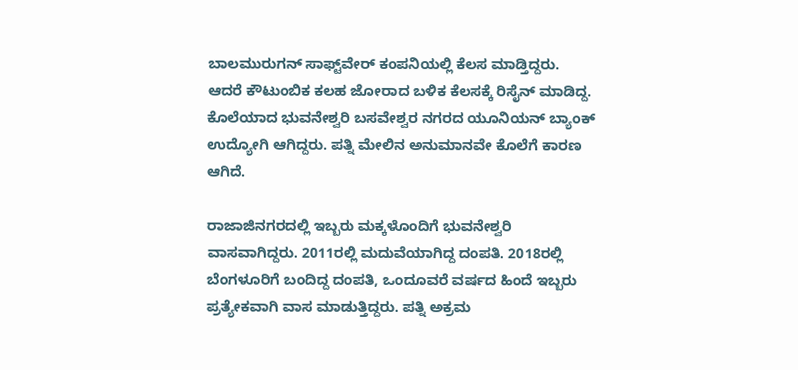ಬಾಲಮುರುಗನ್ ಸಾಫ್ಟ್‌ವೇರ್ ಕಂಪನಿಯಲ್ಲಿ ಕೆಲಸ ಮಾಡ್ತಿದ್ದರು. ಆದರೆ ಕೌಟುಂಬಿಕ ಕಲಹ ಜೋರಾದ ಬಳಿಕ ಕೆಲಸಕ್ಕೆ ರಿಸೈನ್ ಮಾಡಿದ್ದ. ಕೊಲೆಯಾದ ಭುವನೇಶ್ವರಿ ಬಸವೇಶ್ವರ ನಗರದ ಯೂನಿಯನ್‌ ಬ್ಯಾಂಕ್ ಉದ್ಯೋಗಿ ಆಗಿದ್ದರು. ಪತ್ನಿ ಮೇಲಿನ ಅನುಮಾನವೇ ಕೊಲೆಗೆ ಕಾರಣ ಆಗಿದೆ.

ರಾಜಾಜಿನಗರದಲ್ಲಿ ಇಬ್ಬರು ಮಕ್ಕಳೊಂದಿಗೆ ಭುವನೇಶ್ವರಿ ವಾಸವಾಗಿದ್ದರು. 2011ರಲ್ಲಿ ಮದುವೆಯಾಗಿದ್ದ ದಂಪತಿ. 2018ರಲ್ಲಿ ಬೆಂಗಳೂರಿಗೆ ಬಂದಿದ್ದ ದಂಪತಿ, ಒಂದೂವರೆ ವರ್ಷದ ಹಿಂದೆ ಇಬ್ಬರು ಪ್ರತ್ಯೇಕವಾಗಿ ವಾಸ ಮಾಡುತ್ತಿದ್ದರು. ಪತ್ನಿ ಅಕ್ರಮ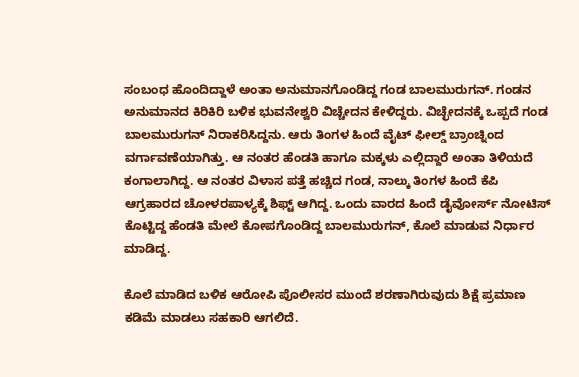ಸಂಬಂಧ ಹೊಂದಿದ್ದಾಳೆ ಅಂತಾ ಅನುಮಾನಗೊಂಡಿದ್ದ ಗಂಡ ಬಾಲಮುರುಗನ್. ಗಂಡನ ಅನುಮಾನದ ಕಿರಿಕಿರಿ ಬಳಿಕ ಭುವನೇಶ್ವರಿ ವಿಚ್ಚೇದನ ಕೇಳಿದ್ದರು. ವಿಚ್ಛೇದನಕ್ಕೆ ಒಪ್ಪದೆ ಗಂಡ ಬಾಲಮುರುಗನ್ ನಿರಾಕರಿಸಿದ್ದನು. ಆರು ತಿಂಗಳ ಹಿಂದೆ ವೈಟ್ ಫೀಲ್ಡ್ ಬ್ರಾಂಚ್ನಿಂದ ವರ್ಗಾವಣೆಯಾಗಿತ್ತು. ಆ ನಂತರ ಹೆಂಡತಿ ಹಾಗೂ ಮಕ್ಕಳು ಎಲ್ಲಿದ್ದಾರೆ ಅಂತಾ ತಿಳಿಯದೆ ಕಂಗಾಲಾಗಿದ್ದ. ಆ ನಂತರ ವಿಳಾಸ ಪತ್ತೆ ಹಚ್ಚಿದ ಗಂಡ, ನಾಲ್ಕು ತಿಂಗಳ ಹಿಂದೆ ಕೆಪಿ ಆಗ್ರಹಾರದ ಚೋಳರಪಾಳ್ಯಕ್ಕೆ ಶಿಫ್ಟ್ ಆಗಿದ್ದ. ಒಂದು ವಾರದ ಹಿಂದೆ ಡೈವೋರ್ಸ್ ನೋಟಿಸ್ ಕೊಟ್ಟಿದ್ದ ಹೆಂಡತಿ ಮೇಲೆ ಕೋಪಗೊಂಡಿದ್ದ ಬಾಲಮುರುಗನ್, ಕೊಲೆ ಮಾಡುವ ನಿರ್ಧಾರ ಮಾಡಿದ್ದ.

ಕೊಲೆ ಮಾಡಿದ ಬಳಿಕ ಆರೋಪಿ ಪೊಲೀಸರ ಮುಂದೆ ಶರಣಾಗಿರುವುದು ಶಿಕ್ಷೆ ಪ್ರಮಾಣ ಕಡಿಮೆ ಮಾಡಲು ಸಹಕಾರಿ ಆಗಲಿದೆ.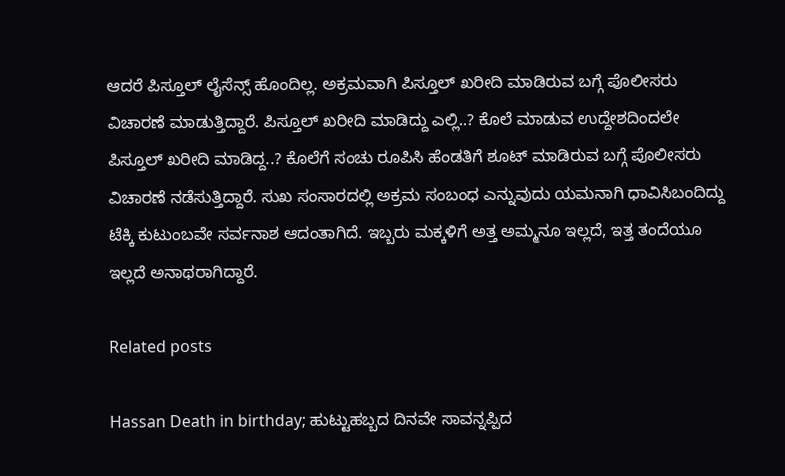ಆದರೆ ಪಿಸ್ತೂಲ್ ಲೈಸೆನ್ಸ್ ಹೊಂದಿಲ್ಲ. ಅಕ್ರಮವಾಗಿ ಪಿಸ್ತೂಲ್ ಖರೀದಿ ಮಾಡಿರುವ ಬಗ್ಗೆ ಪೊಲೀಸರು ವಿಚಾರಣೆ ಮಾಡುತ್ತಿದ್ದಾರೆ. ಪಿಸ್ತೂಲ್ ಖರೀದಿ ಮಾಡಿದ್ದು ಎಲ್ಲಿ..? ಕೊಲೆ ಮಾಡುವ ಉದ್ದೇಶದಿಂದಲೇ ಪಿಸ್ತೂಲ್ ಖರೀದಿ ಮಾಡಿದ್ದ..? ಕೊಲೆಗೆ ಸಂಚು ರೂಪಿಸಿ ಹೆಂಡತಿಗೆ ಶೂಟ್ ಮಾಡಿರುವ ಬಗ್ಗೆ ಪೊಲೀಸರು ವಿಚಾರಣೆ ನಡೆಸುತ್ತಿದ್ದಾರೆ. ಸುಖ ಸಂಸಾರದಲ್ಲಿ ಅಕ್ರಮ ಸಂಬಂಧ ಎನ್ನುವುದು ಯಮನಾಗಿ ಧಾವಿಸಿಬಂದಿದ್ದು ಟೆಕ್ಕಿ ಕುಟುಂಬವೇ ಸರ್ವನಾಶ ಆದಂತಾಗಿದೆ. ಇಬ್ಬರು ಮಕ್ಕಳಿಗೆ ಅತ್ತ ಅಮ್ಮನೂ ಇಲ್ಲದೆ, ಇತ್ತ ತಂದೆಯೂ ಇಲ್ಲದೆ ಅನಾಥರಾಗಿದ್ದಾರೆ.

Related posts

Hassan Death in birthday; ಹುಟ್ಟುಹಬ್ಬದ ದಿನವೇ ಸಾವನ್ನಪ್ಪಿದ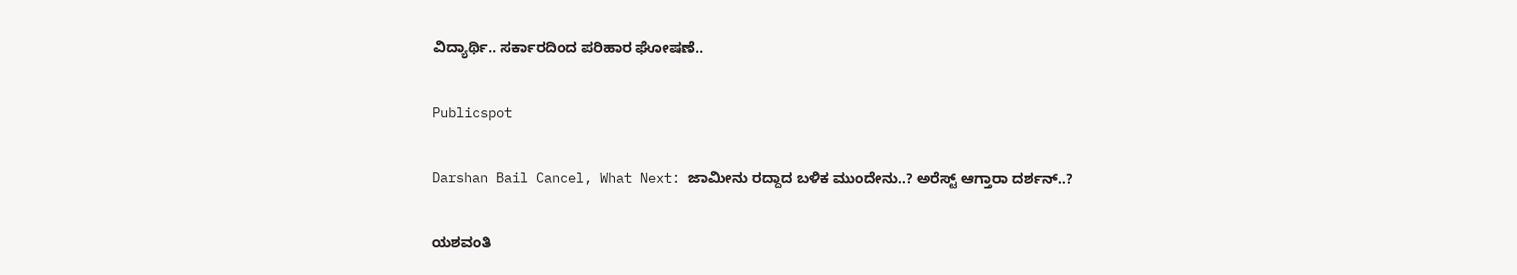ವಿದ್ಯಾರ್ಥಿ.. ಸರ್ಕಾರದಿಂದ ಪರಿಹಾರ ಘೋಷಣೆ..

Publicspot

Darshan Bail Cancel, What Next: ಜಾಮೀನು ರದ್ದಾದ ಬಳಿಕ ಮುಂದೇನು..? ಅರೆಸ್ಟ್ ಆಗ್ತಾರಾ ದರ್ಶನ್..?

ಯಶವಂತಿ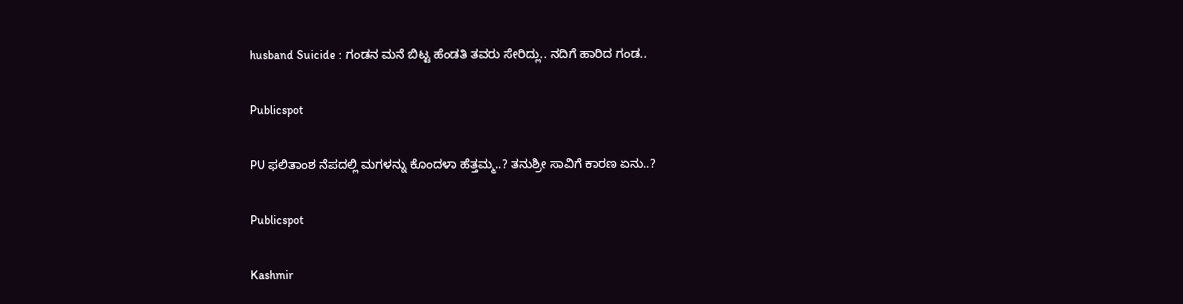husband Suicide : ಗಂಡನ ಮನೆ ಬಿಟ್ಟ ಹೆಂಡತಿ ತವರು ಸೇರಿದ್ಲು.. ನದಿಗೆ ಹಾರಿದ ಗಂಡ..

Publicspot

PU ಫಲಿತಾಂಶ ನೆಪದಲ್ಲಿ ಮಗಳನ್ನು ಕೊಂದಳಾ ಹೆತ್ತಮ್ಮ..? ತನುಶ್ರೀ ಸಾವಿಗೆ ಕಾರಣ ಏನು..?

Publicspot

Kashmir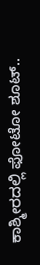ಕಾಶ್ಮೀರದಲ್ಲಿ ಫೋಟೋ ಶೂಟ್..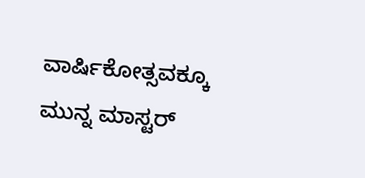ವಾರ್ಷಿಕೋತ್ಸವಕ್ಕೂ ಮುನ್ನ ಮಾಸ್ಟರ್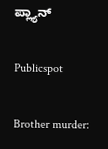ಪ್ಲ್ಯಾನ್

Publicspot

Brother murder: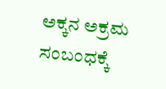ಅಕ್ಕನ ಅಕ್ರಮ ಸಂಬಂಧಕ್ಕೆ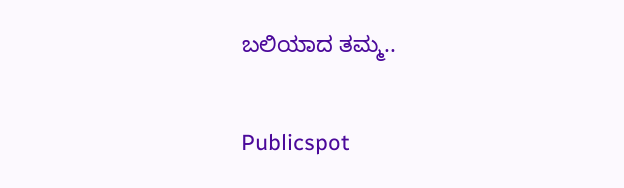ಬಲಿಯಾದ ತಮ್ಮ..

Publicspot